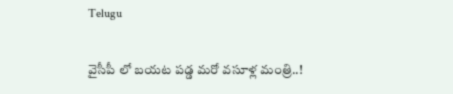Telugu

వైసీపీ లో బయట పడ్డ మరో వసూళ్ల మంత్రి..!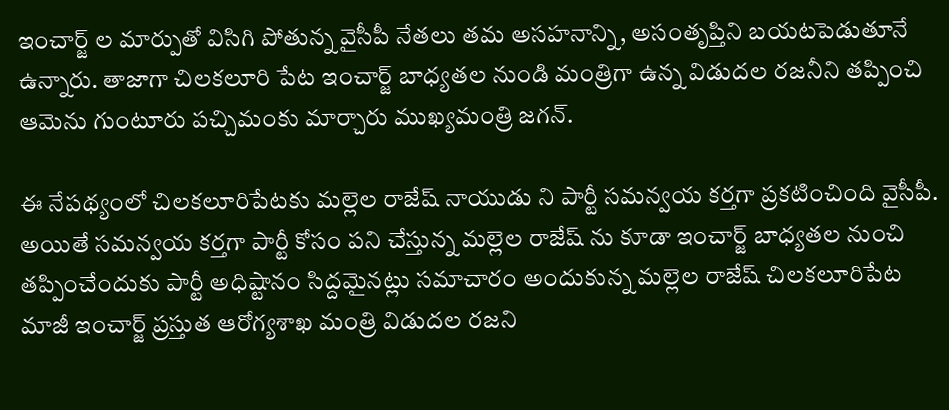ఇంచార్జ్ ల మార్పుతో విసిగి పోతున్న వైసీపీ నేతలు తమ అసహనాన్ని, అసంతృప్తిని బయటపెడుతూనే ఉన్నారు. తాజాగా చిలకలూరి పేట ఇంచార్జ్ బాధ్యతల నుండి మంత్రిగా ఉన్న విడుదల రజనీని తప్పించి ఆమెను గుంటూరు పచ్చిమంకు మార్చారు ముఖ్యమంత్రి జగన్.

ఈ నేపథ్యంలో చిలకలూరిపేటకు మల్లెల రాజేష్ నాయుడు ని పార్టీ సమన్వయ కర్తగా ప్రకటించింది వైసీపీ. అయితే సమన్వయ కర్తగా పార్టీ కోసం పని చేస్తున్న మల్లెల రాజేష్ ను కూడా ఇంచార్జ్ బాధ్యతల నుంచి తప్పించేందుకు పార్టీ అధిష్టానం సిద్దమైనట్లు సమాచారం అందుకున్న మల్లెల రాజేష్ చిలకలూరిపేట మాజీ ఇంచార్జ్ ప్రస్తుత ఆరోగ్యశాఖ మంత్రి విడుదల రజని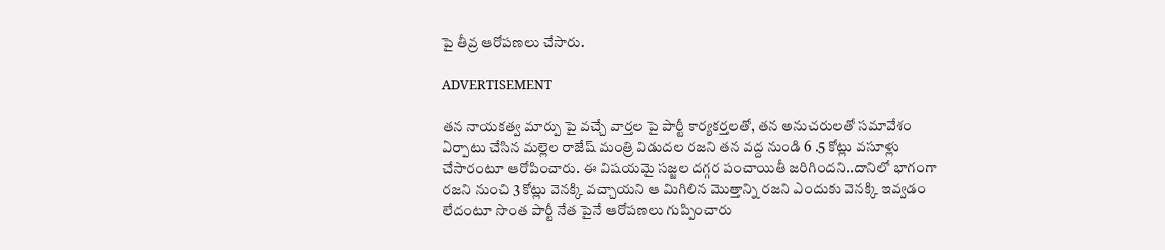పై తీవ్ర ఆరోపణలు చేసారు.

ADVERTISEMENT

తన నాయకత్వ మార్పు పై వచ్చే వార్తల పై పార్టీ కార్యకర్తలతో, తన అనుచరులతో సమావేశం ఏర్పాటు చేసిన మల్లెల రాజేష్ మంత్రి విడుదల రజని తన వద్ద నుండి 6 .5 కోట్లు వసూళ్లు చేసారంటూ ఆరోపించారు. ఈ విషయమై సజ్జల దగ్గర పంచాయితీ జరిగిందని..దానిలో భాగంగా రజని నుంచి 3 కోట్లు వెనక్కి వచ్చాయని ఆ మిగిలిన మొత్తాన్ని రజని ఎందుకు వెనక్కి ఇవ్వడం లేదంటూ సొంత పార్టీ నేత పైనే ఆరోపణలు గుప్పించారు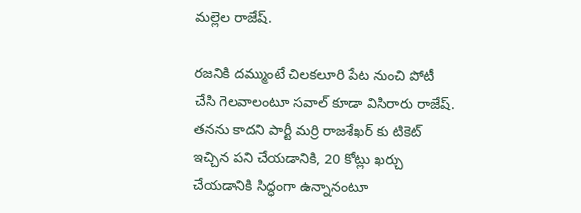మల్లెల రాజేష్.

రజనికి దమ్ముంటే చిలకలూరి పేట నుంచి పోటీ చేసి గెలవాలంటూ సవాల్ కూడా విసిరారు రాజేష్. తనను కాదని పార్టీ మర్రి రాజశేఖర్ కు టికెట్ ఇచ్చిన పని చేయడానికి, 20 కోట్లు ఖర్చు చేయడానికి సిద్ధంగా ఉన్నానంటూ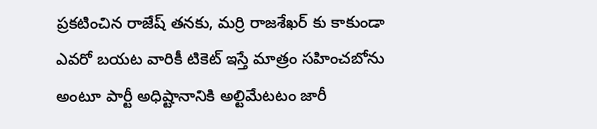ప్రకటించిన రాజేష్ తనకు, మర్రి రాజశేఖర్ కు కాకుండా ఎవరో బయట వారికీ టికెట్ ఇస్తే మాత్రం సహించబోను అంటూ పార్టీ అధిష్టానానికి అల్టిమేటటం జారీ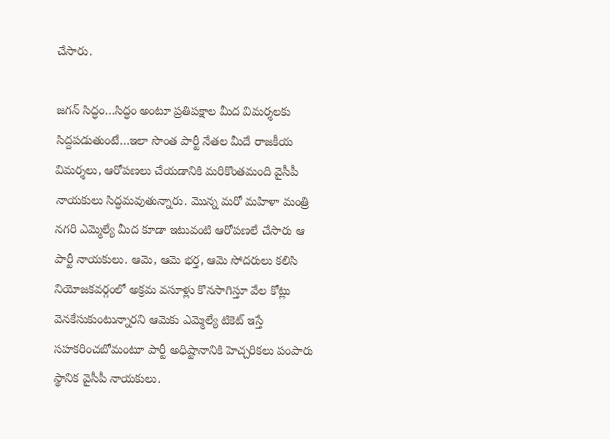చేసారు.

జగన్ సిద్ధం…సిద్ధం అంటూ ప్రతిపక్షాల మీద విమర్శలకు సిద్దపడుతుంటే…ఇలా సొంత పార్టీ నేతల మీదే రాజకీయ విమర్శలు, ఆరోపణలు చేయడానికి మరికొంతమంది వైసీపీ నాయకులు సిద్ధమవుతున్నారు. మొన్న మరో మహిళా మంత్రి నగరి ఎమ్మెల్యే మీద కూడా ఇటువంటి ఆరోపణలే చేసారు ఆ పార్టీ నాయకులు. ఆమె, ఆమె భర్త, ఆమె సోదరులు కలిసి నియోజకవర్గంలో అక్రమ వసూళ్లు కొనసాగిస్తూ వేల కోట్లు వెనకేసుకుంటున్నారని ఆమెకు ఎమ్మెల్యే టికెట్ ఇస్తే సహకరించబోమంటూ పార్టీ అధిష్టానానికి హెచ్చరికలు పంపారు స్థానిక వైసీపీ నాయకులు.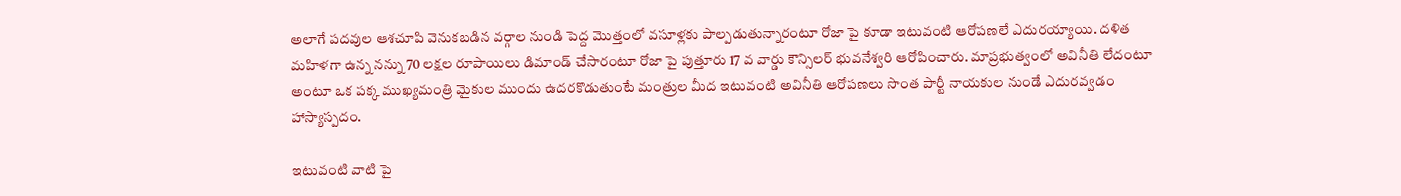అలాగే పదవుల ఆశచూపి వెనుకబడిన వర్గాల నుండి పెద్ద మొత్తంలో వసూళ్లకు పాల్పడుతున్నారంటూ రోజా పై కూడా ఇటువంటి ఆరోపణలే ఎదురయ్యాయి. దళిత మహిళగా ఉన్న నన్ను 70 లక్షల రూపాయిలు డిమాండ్ చేసారంటూ రోజా పై పుత్తూరు 17 వ వార్డు కౌన్సిలర్ భువనేశ్వరి ఆరోపించారు. మాప్రభుత్వంలో అవినీతి లేదంటూ అంటూ ఒక పక్క ముఖ్యమంత్రి మైకుల ముందు ఉదరకొడుతుంటే మంత్రుల మీద ఇటువంటి అవినీతి ఆరోపణలు సొంత పార్టీ నాయకుల నుండే ఎదురవ్వడం హాస్యాస్పదం.

ఇటువంటి వాటి పై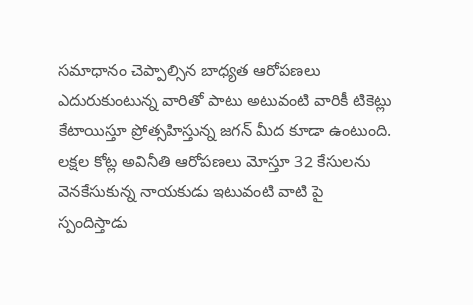సమాధానం చెప్పాల్సిన బాధ్యత ఆరోపణలు ఎదురుకుంటున్న వారితో పాటు అటువంటి వారికీ టికెట్లు కేటాయిస్తూ ప్రోత్సహిస్తున్న జగన్ మీద కూడా ఉంటుంది.
లక్షల కోట్ల అవినీతి ఆరోపణలు మోస్తూ 32 కేసులను వెనకేసుకున్న నాయకుడు ఇటువంటి వాటి పై స్పందిస్తాడు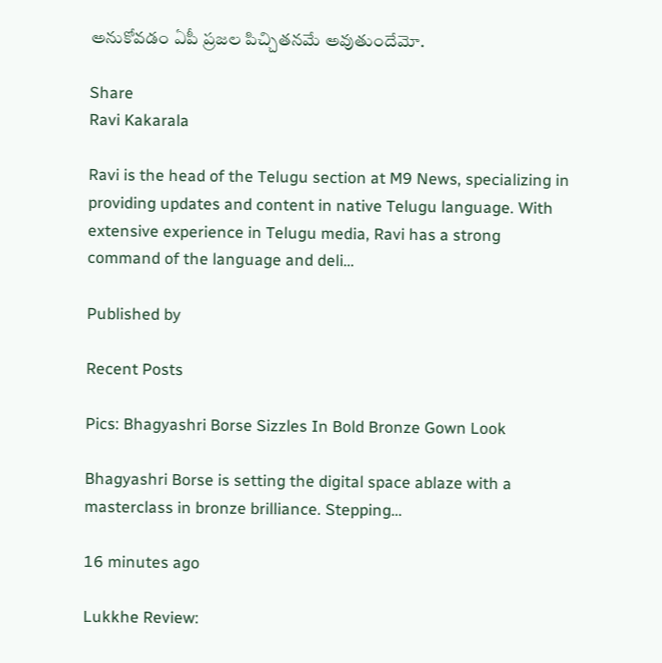అనుకోవడం ఏపీ ప్రజల పిచ్చితనమే అవుతుందేమో.

Share
Ravi Kakarala

Ravi is the head of the Telugu section at M9 News, specializing in providing updates and content in native Telugu language. With extensive experience in Telugu media, Ravi has a strong command of the language and deli…

Published by

Recent Posts

Pics: Bhagyashri Borse Sizzles In Bold Bronze Gown Look

Bhagyashri Borse is setting the digital space ablaze with a masterclass in bronze brilliance. Stepping…

16 minutes ago

Lukkhe Review: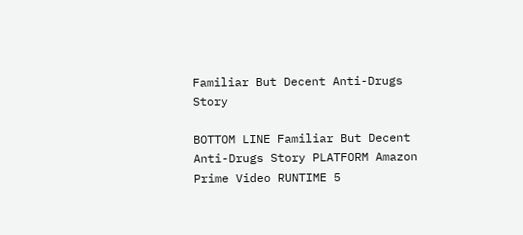Familiar But Decent Anti-Drugs Story

BOTTOM LINE Familiar But Decent Anti-Drugs Story PLATFORM Amazon Prime Video RUNTIME 5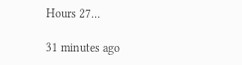Hours 27…

31 minutes ago